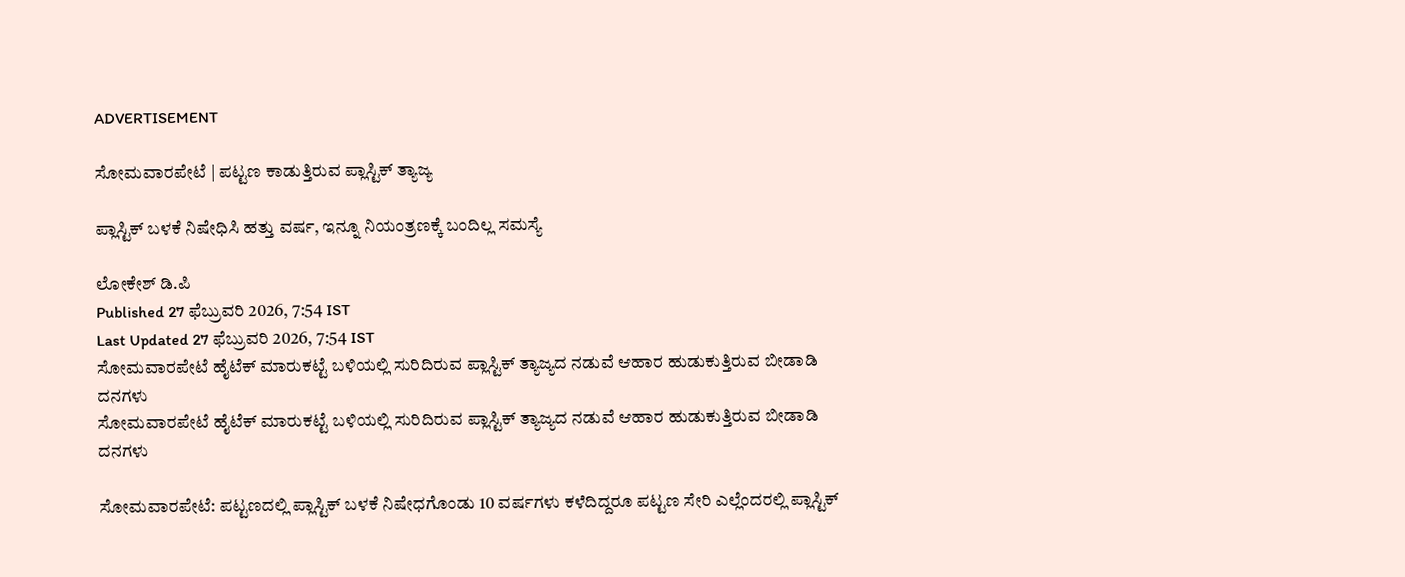ADVERTISEMENT

ಸೋಮವಾರಪೇಟೆ | ಪಟ್ಟಣ ಕಾಡುತ್ತಿರುವ ಪ್ಲಾಸ್ಟಿಕ್ ತ್ಯಾಜ್ಯ

ಪ್ಲಾಸ್ಟಿಕ್ ಬಳಕೆ ನಿಷೇಧಿಸಿ ಹತ್ತು ವರ್ಷ, ಇನ್ನೂ ನಿಯಂತ್ರಣಕ್ಕೆ ಬಂದಿಲ್ಲ ಸಮಸ್ಯೆ

ಲೋಕೇಶ್ ಡಿ.ಪಿ
Published 27 ಫೆಬ್ರುವರಿ 2026, 7:54 IST
Last Updated 27 ಫೆಬ್ರುವರಿ 2026, 7:54 IST
ಸೋಮವಾರಪೇಟೆ ಹೈಟೆಕ್ ಮಾರುಕಟ್ಟೆ ಬಳಿಯಲ್ಲಿ ಸುರಿದಿರುವ ಪ್ಲಾಸ್ಟಿಕ್ ತ್ಯಾಜ್ಯದ ನಡುವೆ ಆಹಾರ ಹುಡುಕುತ್ತಿರುವ ಬೀಡಾಡಿ ದನಗಳು
ಸೋಮವಾರಪೇಟೆ ಹೈಟೆಕ್ ಮಾರುಕಟ್ಟೆ ಬಳಿಯಲ್ಲಿ ಸುರಿದಿರುವ ಪ್ಲಾಸ್ಟಿಕ್ ತ್ಯಾಜ್ಯದ ನಡುವೆ ಆಹಾರ ಹುಡುಕುತ್ತಿರುವ ಬೀಡಾಡಿ ದನಗಳು

ಸೋಮವಾರಪೇಟೆ: ಪಟ್ಟಣದಲ್ಲಿ ಪ್ಲಾಸ್ಟಿಕ್ ಬಳಕೆ ನಿಷೇಧಗೊಂಡು 10 ವರ್ಷಗಳು ಕಳೆದಿದ್ದರೂ ಪಟ್ಟಣ ಸೇರಿ ಎಲ್ಲೆಂದರಲ್ಲಿ ಪ್ಲಾಸ್ಟಿಕ್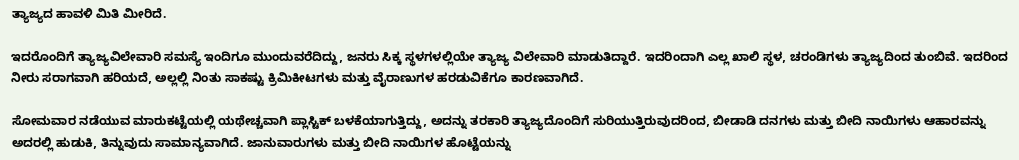ತ್ಯಾಜ್ಯದ ಹಾವಳಿ ಮಿತಿ ಮೀರಿದೆ.

ಇದರೊಂದಿಗೆ ತ್ಯಾಜ್ಯವಿಲೇವಾರಿ ಸಮಸ್ಯೆ ಇಂದಿಗೂ ಮುಂದುವರೆದಿದ್ದು, ಜನರು ಸಿಕ್ಕ ಸ್ಥಳಗಳಲ್ಲಿಯೇ ತ್ಯಾಜ್ಯ ವಿಲೇವಾರಿ ಮಾಡುತಿದ್ದಾರೆ. ಇದರಿಂದಾಗಿ ಎಲ್ಲ ಖಾಲಿ ಸ್ಥಳ, ಚರಂಡಿಗಳು ತ್ಯಾಜ್ಯದಿಂದ ತುಂಬಿವೆ. ಇದರಿಂದ ನೀರು ಸರಾಗವಾಗಿ ಹರಿಯದೆ, ಅಲ್ಲಲ್ಲಿ ನಿಂತು ಸಾಕಷ್ಟು ಕ್ರಿಮಿಕೀಟಗಳು ಮತ್ತು ವೈರಾಣುಗಳ ಹರಡುವಿಕೆಗೂ ಕಾರಣವಾಗಿದೆ.

ಸೋಮವಾರ ನಡೆಯುವ ಮಾರುಕಟ್ಟೆಯಲ್ಲಿ ಯಥೇಚ್ಚವಾಗಿ ಪ್ಲಾಸ್ಟಿಕ್ ಬಳಕೆಯಾಗುತ್ತಿದ್ದು, ಅದನ್ನು ತರಕಾರಿ ತ್ಯಾಜ್ಯದೊಂದಿಗೆ ಸುರಿಯುತ್ತಿರುವುದರಿಂದ, ಬೀಡಾಡಿ ದನಗಳು ಮತ್ತು ಬೀದಿ ನಾಯಿಗಳು ಆಹಾರವನ್ನು ಅದರಲ್ಲಿ ಹುಡುಕಿ, ತಿನ್ನುವುದು ಸಾಮಾನ್ಯವಾಗಿದೆ. ಜಾನುವಾರುಗಳು ಮತ್ತು ಬೀದಿ ನಾಯಿಗಳ ಹೊಟ್ಟೆಯನ್ನು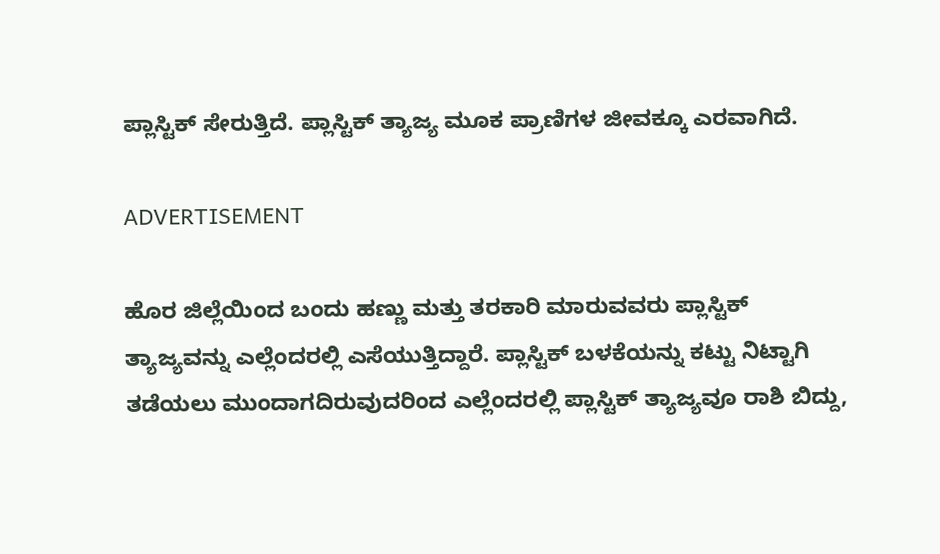ಪ್ಲಾಸ್ಟಿಕ್‌ ಸೇರುತ್ತಿದೆ. ಪ್ಲಾಸ್ಟಿಕ್ ತ್ಯಾಜ್ಯ ಮೂಕ ಪ್ರಾಣಿಗಳ ಜೀವಕ್ಕೂ ಎರವಾಗಿದೆ.

ADVERTISEMENT

ಹೊರ ಜಿಲ್ಲೆಯಿಂದ ಬಂದು ಹಣ್ಣು ಮತ್ತು ತರಕಾರಿ ಮಾರುವವರು ಪ್ಲಾಸ್ಟಿಕ್ ತ್ಯಾಜ್ಯವನ್ನು ಎಲ್ಲೆಂದರಲ್ಲಿ ಎಸೆಯುತ್ತಿದ್ದಾರೆ. ಪ್ಲಾಸ್ಟಿಕ್‌ ಬಳಕೆಯನ್ನು ಕಟ್ಟು ನಿಟ್ಟಾಗಿ ತಡೆಯಲು ಮುಂದಾಗದಿರುವುದರಿಂದ ಎಲ್ಲೆಂದರಲ್ಲಿ ಪ್ಲಾಸ್ಟಿಕ್ ತ್ಯಾಜ್ಯವೂ ರಾಶಿ ಬಿದ್ದು,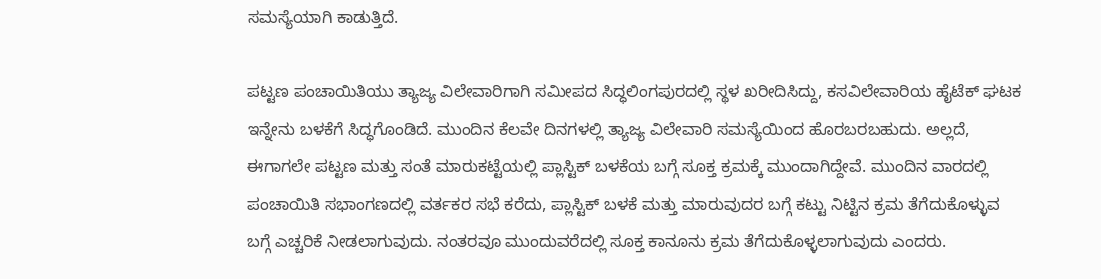ಸಮಸ್ಯೆಯಾಗಿ ಕಾಡುತ್ತಿದೆ.

ಪಟ್ಟಣ ಪಂಚಾಯಿತಿಯು ತ್ಯಾಜ್ಯ ವಿಲೇವಾರಿಗಾಗಿ ಸಮೀಪದ ಸಿದ್ಧಲಿಂಗಪುರದಲ್ಲಿ ಸ್ಥಳ ಖರೀದಿಸಿದ್ದು, ಕಸವಿಲೇವಾರಿಯ ಹೈಟೆಕ್ ಘಟಕ ಇನ್ನೇನು ಬಳಕೆಗೆ ಸಿದ್ಧಗೊಂಡಿದೆ. ಮುಂದಿನ ಕೆಲವೇ ದಿನಗಳಲ್ಲಿ ತ್ಯಾಜ್ಯ ವಿಲೇವಾರಿ ಸಮಸ್ಯೆಯಿಂದ ಹೊರಬರಬಹುದು. ಅಲ್ಲದೆ, ಈಗಾಗಲೇ ಪಟ್ಟಣ ಮತ್ತು ಸಂತೆ ಮಾರುಕಟ್ಟೆಯಲ್ಲಿ ಪ್ಲಾಸ್ಟಿಕ್ ಬಳಕೆಯ ಬಗ್ಗೆ ಸೂಕ್ತ ಕ್ರಮಕ್ಕೆ ಮುಂದಾಗಿದ್ದೇವೆ. ಮುಂದಿನ ವಾರದಲ್ಲಿ ಪಂಚಾಯಿತಿ ಸಭಾಂಗಣದಲ್ಲಿ ವರ್ತಕರ ಸಭೆ ಕರೆದು, ಪ್ಲಾಸ್ಟಿಕ್ ಬಳಕೆ ಮತ್ತು ಮಾರುವುದರ ಬಗ್ಗೆ ಕಟ್ಟು ನಿಟ್ಟಿನ ಕ್ರಮ ತೆಗೆದುಕೊಳ್ಳುವ ಬಗ್ಗೆ ಎಚ್ಚರಿಕೆ ನೀಡಲಾಗುವುದು. ನಂತರವೂ ಮುಂದುವರೆದಲ್ಲಿ ಸೂಕ್ತ ಕಾನೂನು ಕ್ರಮ ತೆಗೆದುಕೊಳ್ಳಲಾಗುವುದು ಎಂದರು.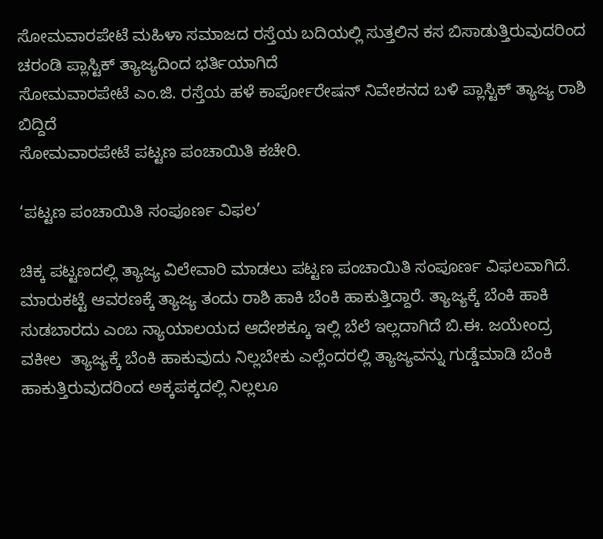ಸೋಮವಾರಪೇಟೆ ಮಹಿಳಾ ಸಮಾಜದ ರಸ್ತೆಯ ಬದಿಯಲ್ಲಿ ಸುತ್ತಲಿನ ಕಸ ಬಿಸಾಡುತ್ತಿರುವುದರಿಂದ ಚರಂಡಿ ಪ್ಲಾಸ್ಟಿಕ್ ತ್ಯಾಜ್ಯದಿಂದ ಭರ್ತಿಯಾಗಿದೆ
ಸೋಮವಾರಪೇಟೆ ಎಂ.ಜಿ. ರಸ್ತೆಯ ಹಳೆ ಕಾರ್ಪೋರೇಷನ್ ನಿವೇಶನದ ಬಳಿ ಪ್ಲಾಸ್ಟಿಕ್ ತ್ಯಾಜ್ಯ ರಾಶಿ ಬಿದ್ದಿದೆ
ಸೋಮವಾರಪೇಟೆ ಪಟ್ಟಣ ಪಂಚಾಯಿತಿ ಕಚೇರಿ.

‘ಪಟ್ಟಣ ಪಂಚಾಯಿತಿ ಸಂಪೂರ್ಣ ವಿಫಲ’

ಚಿಕ್ಕ ಪಟ್ಟಣದಲ್ಲಿ ತ್ಯಾಜ್ಯ ವಿಲೇವಾರಿ ಮಾಡಲು ಪಟ್ಟಣ ಪಂಚಾಯಿತಿ ಸಂಪೂರ್ಣ ವಿಫಲವಾಗಿದೆ. ಮಾರುಕಟ್ಟೆ ಆವರಣಕ್ಕೆ ತ್ಯಾಜ್ಯ ತಂದು ರಾಶಿ ಹಾಕಿ ಬೆಂಕಿ ಹಾಕುತ್ತಿದ್ದಾರೆ. ತ್ಯಾಜ್ಯಕ್ಕೆ ಬೆಂಕಿ ಹಾಕಿ ಸುಡಬಾರದು ಎಂಬ ನ್ಯಾಯಾಲಯದ ಆದೇಶಕ್ಕೂ ಇಲ್ಲಿ ಬೆಲೆ ಇಲ್ಲದಾಗಿದೆ ಬಿ.ಈ. ಜಯೇಂದ್ರ ವಕೀಲ  ತ್ಯಾಜ್ಯಕ್ಕೆ ಬೆಂಕಿ ಹಾಕುವುದು ನಿಲ್ಲಬೇಕು ಎಲ್ಲೆಂದರಲ್ಲಿ ತ್ಯಾಜ್ಯವನ್ನು ಗುಡ್ಡೆಮಾಡಿ ಬೆಂಕಿ ಹಾಕುತ್ತಿರುವುದರಿಂದ ಅಕ್ಕಪಕ್ಕದಲ್ಲಿ ನಿಲ್ಲಲೂ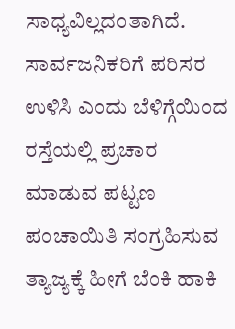ಸಾಧ್ಯವಿಲ್ಲದಂತಾಗಿದೆ. ಸಾರ್ವಜನಿಕರಿಗೆ ಪರಿಸರ ಉಳಿಸಿ ಎಂದು ಬೆಳಿಗ್ಗೆಯಿಂದ ರಸ್ತೆಯಲ್ಲಿ ಪ್ರಚಾರ ಮಾಡುವ ಪಟ್ಟಣ ಪಂಚಾಯಿತಿ ಸಂಗ್ರಹಿಸುವ ತ್ಯಾಜ್ಯಕ್ಕೆ ಹೀಗೆ ಬೆಂಕಿ ಹಾಕಿ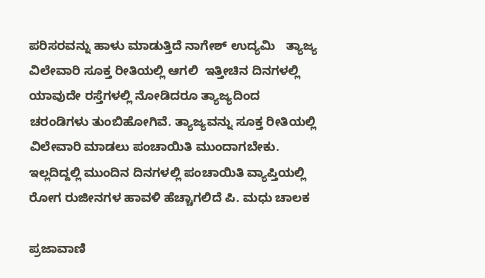ಪರಿಸರವನ್ನು ಹಾಳು ಮಾಡುತ್ತಿದೆ ನಾಗೇಶ್ ಉದ್ಯಮಿ   ತ್ಯಾಜ್ಯ ವಿಲೇವಾರಿ ಸೂಕ್ತ ರೀತಿಯಲ್ಲಿ ಆಗಲಿ  ಇತ್ತೀಚಿನ ದಿನಗಳಲ್ಲಿ ಯಾವುದೇ ರಸ್ತೆಗಳಲ್ಲಿ ನೋಡಿದರೂ ತ್ಯಾಜ್ಯದಿಂದ ಚರಂಡಿಗಳು ತುಂಬಿಹೋಗಿವೆ. ತ್ಯಾಜ್ಯವನ್ನು ಸೂಕ್ತ ರೀತಿಯಲ್ಲಿ ವಿಲೇವಾರಿ ಮಾಡಲು ಪಂಚಾಯಿತಿ ಮುಂದಾಗಬೇಕು. ಇಲ್ಲದಿದ್ದಲ್ಲಿ ಮುಂದಿನ ದಿನಗಳಲ್ಲಿ ಪಂಚಾಯಿತಿ ವ್ಯಾಪ್ತಿಯಲ್ಲಿ ರೋಗ ರುಜೀನಗಳ ಹಾವಳಿ ಹೆಚ್ಚಾಗಲಿದೆ ಪಿ. ಮಧು ಚಾಲಕ

ಪ್ರಜಾವಾಣಿ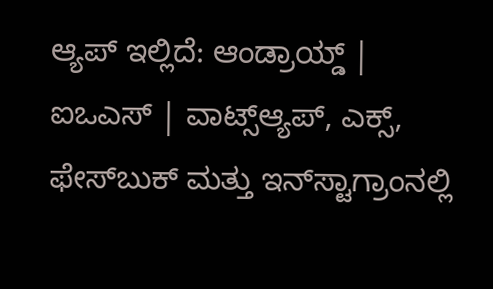ಆ್ಯಪ್ ಇಲ್ಲಿದೆ: ಆಂಡ್ರಾಯ್ಡ್ | ಐಒಎಸ್ | ವಾಟ್ಸ್ಆ್ಯಪ್, ಎಕ್ಸ್, ಫೇಸ್‌ಬುಕ್ ಮತ್ತು ಇನ್‌ಸ್ಟಾಗ್ರಾಂನಲ್ಲಿ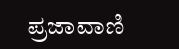ಪ್ರಜಾವಾಣಿ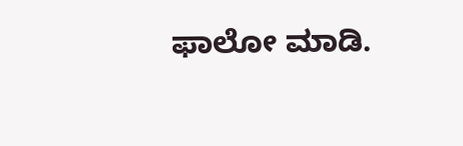ಫಾಲೋ ಮಾಡಿ.